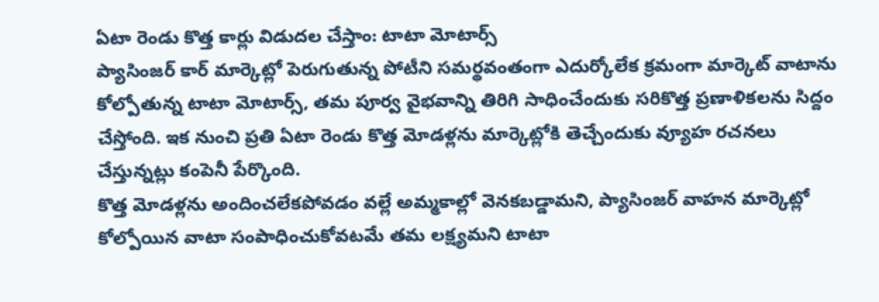ఏటా రెండు కొత్త కార్లు విడుదల చేస్తాం: టాటా మోటార్స్
ప్యాసింజర్ కార్ మార్కెట్లో పెరుగుతున్న పోటీని సమర్థవంతంగా ఎదుర్కోలేక క్రమంగా మార్కెట్ వాటాను కోల్పోతున్న టాటా మోటార్స్, తమ పూర్వ వైభవాన్ని తిరిగి సాధించేందుకు సరికొత్త ప్రణాళికలను సిద్దం చేస్తోంది. ఇక నుంచి ప్రతి ఏటా రెండు కొత్త మోడళ్లను మార్కెట్లోకి తెచ్చేందుకు వ్యూహ రచనలు చేస్తున్నట్లు కంపెనీ పేర్కొంది.
కొత్త మోడళ్లను అందించలేకపోవడం వల్లే అమ్మకాల్లో వెనకబడ్డామని, ప్యాసింజర్ వాహన మార్కెట్లో కోల్పోయిన వాటా సంపాధించుకోవటమే తమ లక్ష్యమని టాటా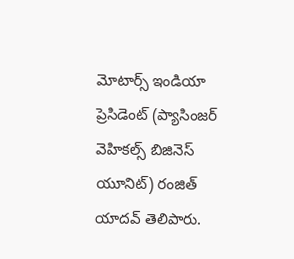మోటార్స్ ఇండియా ప్రెసిడెంట్ (ప్యాసింజర్ వెహికల్స్ బిజినెస్ యూనిట్) రంజిత్ యాదవ్ తెలిపారు.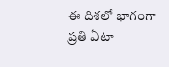ఈ దిశలో భాగంగా ప్రతి ఏటా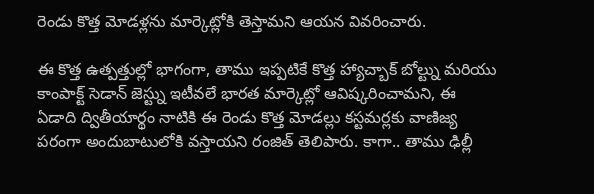రెండు కొత్త మోడళ్లను మార్కెట్లోకి తెస్తామని ఆయన వివరించారు.

ఈ కొత్త ఉత్పత్తుల్లో భాగంగా, తాము ఇప్పటికే కొత్త హ్యాచ్బాక్ బోల్ట్ను మరియు కాంపాక్ట్ సెడాన్ జెస్ట్ను ఇటీవలే భారత మార్కెట్లో ఆవిష్కరించామని, ఈ ఏడాది ద్వితీయార్థం నాటికి ఈ రెండు కొత్త మోడల్లు కస్టమర్లకు వాణిజ్య పరంగా అందుబాటులోకి వస్తాయని రంజిత్ తెలిపారు. కాగా.. తాము ఢిల్లీ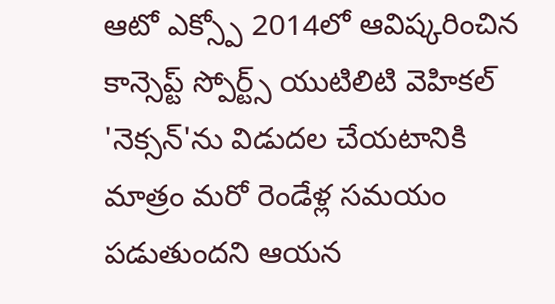ఆటో ఎక్స్పో 2014లో ఆవిష్కరించిన కాన్సెప్ట్ స్పోర్ట్స్ యుటిలిటి వెహికల్ 'నెక్సన్'ను విడుదల చేయటానికి మాత్రం మరో రెండేళ్ల సమయం పడుతుందని ఆయన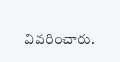వివరించారు.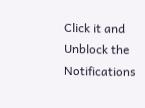Click it and Unblock the Notifications